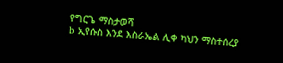የግርጌ ማስታወሻ
b ኢየሱስ እንደ እስራኤል ሊቀ ካህን ማስተሰረያ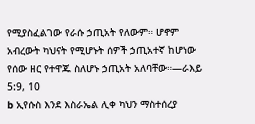የሚያስፈልገው የራሱ ኃጢአት የለውም። ሆኖም አብረውት ካህናት የሚሆኑት ሰዎች ኃጢአተኛ ከሆነው የሰው ዘር የተዋጁ ስለሆኑ ኃጢአት አለባቸው።—ራእይ 5:9, 10
b ኢየሱስ እንደ እስራኤል ሊቀ ካህን ማስተሰረያ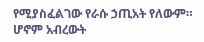የሚያስፈልገው የራሱ ኃጢአት የለውም። ሆኖም አብረውት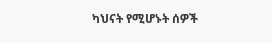ካህናት የሚሆኑት ሰዎች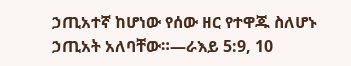ኃጢአተኛ ከሆነው የሰው ዘር የተዋጁ ስለሆኑ ኃጢአት አለባቸው።—ራእይ 5:9, 10